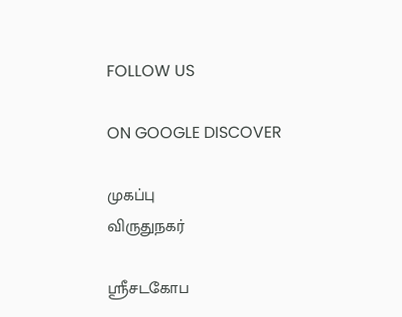FOLLOW US

ON GOOGLE DISCOVER

முகப்பு
விருதுநகர்

ஸ்ரீசடகோப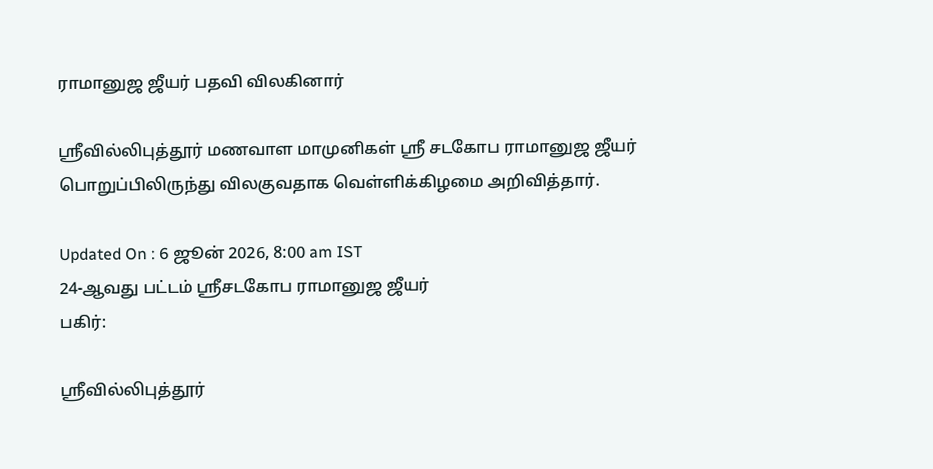ராமானுஜ ஜீயர் பதவி விலகினார்

ஸ்ரீவில்லிபுத்தூர் மணவாள மாமுனிகள் ஸ்ரீ சடகோப ராமானுஜ ஜீயர் பொறுப்பிலிருந்து விலகுவதாக வெள்ளிக்கிழமை அறிவித்தார்.

Updated On : 6 ஜூன் 2026, 8:00 am IST
24-ஆவது பட்டம் ஸ்ரீசடகோப ராமானுஜ ஜீயர்
பகிர்:

ஸ்ரீவில்லிபுத்தூர்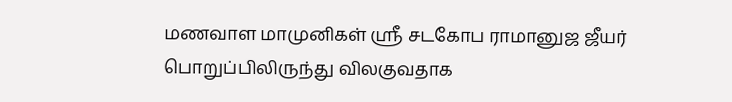மணவாள மாமுனிகள் ஸ்ரீ சடகோப ராமானுஜ ஜீயர் பொறுப்பிலிருந்து விலகுவதாக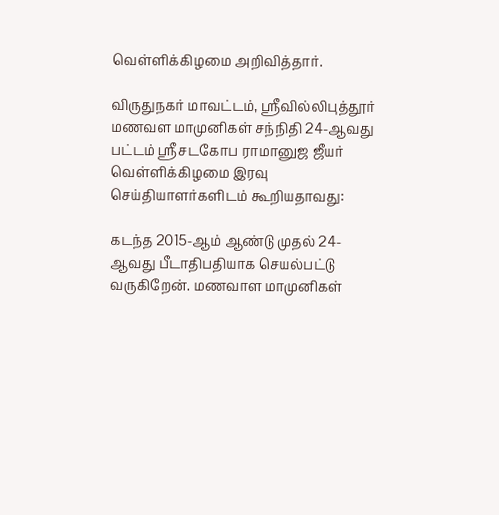வெள்ளிக்கிழமை அறிவித்தார்.

விருதுநகர் மாவட்டம், ஸ்ரீவில்லிபுத்தூர் மணவள மாமுனிகள் சந்நிதி 24-ஆவது பட்டம் ஸ்ரீசடகோப ராமானுஜ ஜீயர் வெள்ளிக்கிழமை இரவு செய்தியாளர்களிடம் கூறியதாவது:

கடந்த 2015-ஆம் ஆண்டு முதல் 24-ஆவது பீடாதிபதியாக செயல்பட்டு வருகிறேன். மணவாள மாமுனிகள்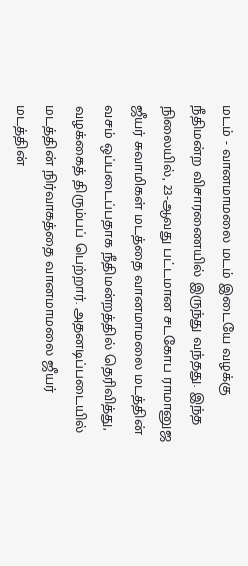மடம் - வானமாமலை மடம் இடையே வழக்கு நீதிமன்ற விசாரணையில் இருந்து வந்தது. இந்த நிலையில், 23-ஆவது பட்டமான சடகோப ராமானுஜ ஜீயர் சுவாமிகள் மடத்தை வானமாமலை மடத்தின் வசம் ஒப்படைப்பதாக நீதிமன்றத்தில் தெரிவித்து, வழக்கைத் திரும்பப் பெற்றார். அதனடிப்படையில் மடத்தின் நிர்வாகத்தை வானமாமலை ஜீயர் மடத்தின்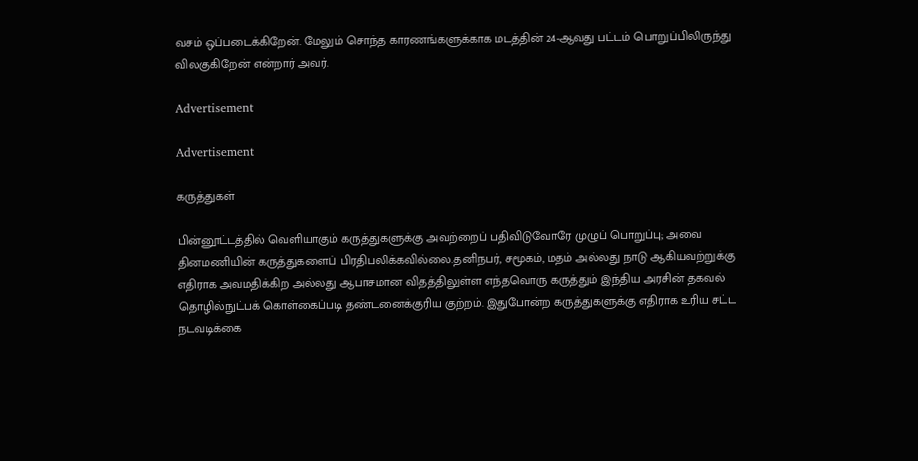வசம் ஒப்படைக்கிறேன். மேலும் சொந்த காரணங்களுக்காக மடத்தின் 24-ஆவது பட்டம் பொறுப்பிலிருந்து விலகுகிறேன் என்றார் அவர்.

Advertisement

Advertisement

கருத்துகள்

பின்னூட்டத்தில் வெளியாகும் கருத்துகளுக்கு அவற்றைப் பதிவிடுவோரே முழுப் பொறுப்பு; அவை தினமணியின் கருத்துகளைப் பிரதிபலிக்கவில்லை.தனிநபர், சமூகம், மதம் அல்லது நாடு ஆகியவற்றுக்கு எதிராக அவமதிக்கிற அல்லது ஆபாசமான விதத்திலுள்ள எந்தவொரு கருத்தும் இந்திய அரசின் தகவல் தொழில்நுட்பக் கொள்கைப்படி தண்டனைக்குரிய குற்றம். இதுபோன்ற கருத்துகளுக்கு எதிராக உரிய சட்ட நடவடிக்கை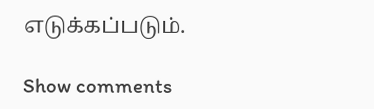எடுக்கப்படும்.

Show comments